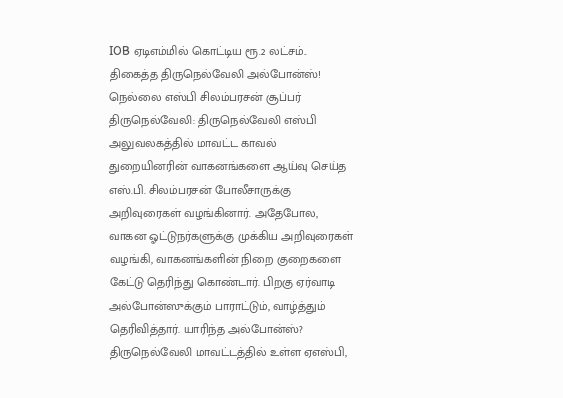IOB ஏடிஎம்மில் கொட்டிய ரூ.2 லட்சம்.. திகைத்த திருநெல்வேலி அல்போன்ஸ்! நெல்லை எஸ்பி சிலம்பரசன் சூப்பர்
திருநெல்வேலி: திருநெல்வேலி எஸ்பி அலுவலகத்தில் மாவட்ட காவல் துறையினரின் வாகனங்களை ஆய்வு செய்த எஸ்.பி. சிலம்பரசன் போலீசாருக்கு அறிவுரைகள் வழங்கினார். அதேபோல, வாகன ஓட்டுநர்களுக்கு முக்கிய அறிவுரைகள் வழங்கி, வாகனங்களின் நிறை குறைகளை கேட்டு தெரிந்து கொண்டார். பிறகு ஏர்வாடி அல்போன்ஸுக்கும் பாராட்டும், வாழ்த்தும் தெரிவித்தார். யாரிந்த அல்போன்ஸ்?
திருநெல்வேலி மாவட்டத்தில் உள்ள ஏஎஸ்பி,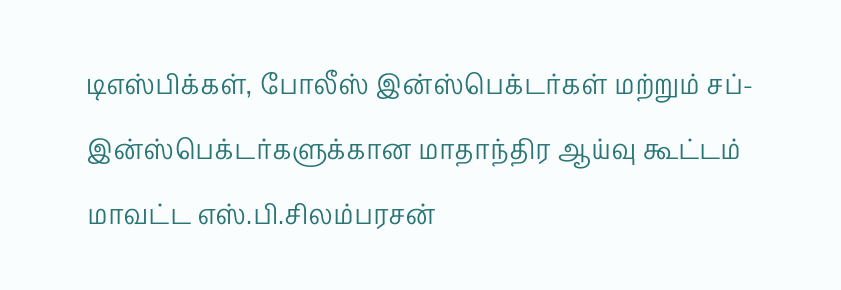டிஎஸ்பிக்கள், போலீஸ் இன்ஸ்பெக்டர்கள் மற்றும் சப்-இன்ஸ்பெக்டர்களுக்கான மாதாந்திர ஆய்வு கூட்டம் மாவட்ட எஸ்.பி.சிலம்பரசன்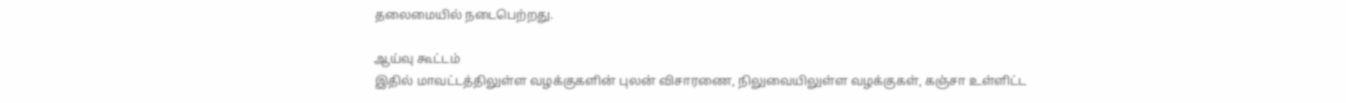தலைமையில் நடைபெற்றது.

ஆய்வு கூட்டம்
இதில் மாவட்டத்திலுள்ள வழக்குகளின் புலன் விசாரணை, நிலுவையிலுள்ள வழக்குகள், கஞ்சா உள்ளிட்ட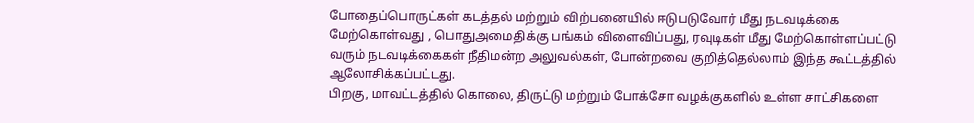போதைப்பொருட்கள் கடத்தல் மற்றும் விற்பனையில் ஈடுபடுவோர் மீது நடவடிக்கை மேற்கொள்வது , பொதுஅமைதிக்கு பங்கம் விளைவிப்பது, ரவுடிகள் மீது மேற்கொள்ளப்பட்டு வரும் நடவடிக்கைகள் நீதிமன்ற அலுவல்கள், போன்றவை குறித்தெல்லாம் இந்த கூட்டத்தில் ஆலோசிக்கப்பட்டது.
பிறகு, மாவட்டத்தில் கொலை, திருட்டு மற்றும் போக்சோ வழக்குகளில் உள்ள சாட்சிகளை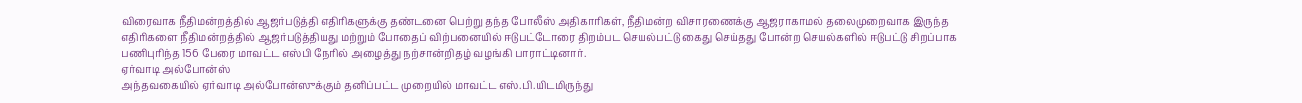விரைவாக நீதிமன்றத்தில் ஆஜர்படுத்தி எதிரிகளுக்கு தண்டனை பெற்று தந்த போலீஸ் அதிகாரிகள், நீதிமன்ற விசாரணைக்கு ஆஜராகாமல் தலைமுறைவாக இருந்த எதிரிகளை நீதிமன்றத்தில் ஆஜர்படுத்தியது மற்றும் போதைப் விற்பனையில் ஈடுபட்டோரை திறம்பட செயல்பட்டு கைது செய்தது போன்ற செயல்களில் ஈடுபட்டு சிறப்பாக பணிபுரிந்த 156 பேரை மாவட்ட எஸ்பி நேரில் அழைத்து நற்சான்றிதழ் வழங்கி பாராட்டினார்.
ஏர்வாடி அல்போன்ஸ்
அந்தவகையில் ஏர்வாடி அல்போன்ஸுக்கும் தனிப்பட்ட முறையில் மாவட்ட எஸ்.பி.யிடமிருந்து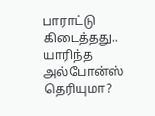பாராட்டு கிடைத்தது.. யாரிந்த அல்போன்ஸ் தெரியுமா?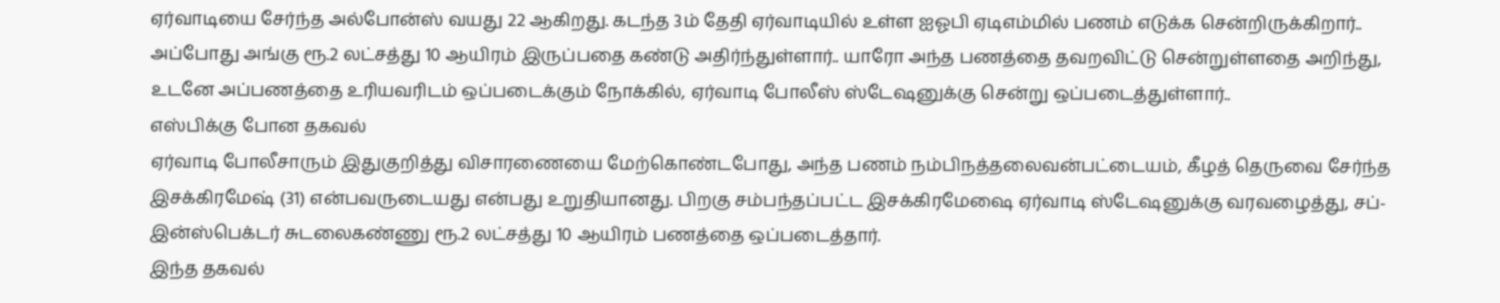ஏர்வாடியை சேர்ந்த அல்போன்ஸ் வயது 22 ஆகிறது. கடந்த 3ம் தேதி ஏர்வாடியில் உள்ள ஐஓபி ஏடிஎம்மில் பணம் எடுக்க சென்றிருக்கிறார்..
அப்போது அங்கு ரூ.2 லட்சத்து 10 ஆயிரம் இருப்பதை கண்டு அதிர்ந்துள்ளார்.. யாரோ அந்த பணத்தை தவறவிட்டு சென்றுள்ளதை அறிந்து, உடனே அப்பணத்தை உரியவரிடம் ஒப்படைக்கும் நோக்கில், ஏர்வாடி போலீஸ் ஸ்டேஷனுக்கு சென்று ஒப்படைத்துள்ளார்..
எஸ்பிக்கு போன தகவல்
ஏர்வாடி போலீசாரும் இதுகுறித்து விசாரணையை மேற்கொண்டபோது, அந்த பணம் நம்பிநத்தலைவன்பட்டையம், கீழத் தெருவை சேர்ந்த இசக்கிரமேஷ் (31) என்பவருடையது என்பது உறுதியானது. பிறகு சம்பந்தப்பட்ட இசக்கிரமேஷை ஏர்வாடி ஸ்டேஷனுக்கு வரவழைத்து, சப்-இன்ஸ்பெக்டர் சுடலைகண்ணு ரூ.2 லட்சத்து 10 ஆயிரம் பணத்தை ஒப்படைத்தார்.
இந்த தகவல்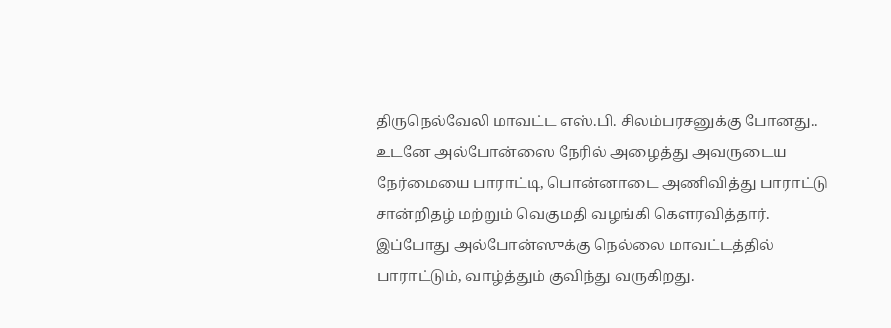திருநெல்வேலி மாவட்ட எஸ்.பி. சிலம்பரசனுக்கு போனது.. உடனே அல்போன்ஸை நேரில் அழைத்து அவருடைய நேர்மையை பாராட்டி, பொன்னாடை அணிவித்து பாராட்டு சான்றிதழ் மற்றும் வெகுமதி வழங்கி கௌரவித்தார். இப்போது அல்போன்ஸுக்கு நெல்லை மாவட்டத்தில் பாராட்டும், வாழ்த்தும் குவிந்து வருகிறது.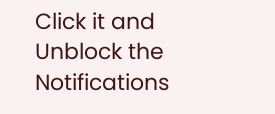Click it and Unblock the Notifications